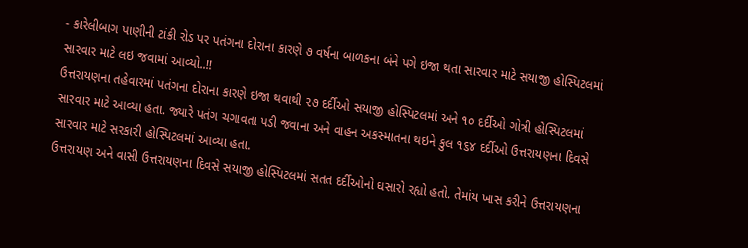- કારેલીબાગ પાણીની ટાંકી રોડ પર પતંગના દોરાના કારણે ૭ વર્ષના બાળકના બંને પગે ઇજા થતા સારવાર માટે સયાજી હોસ્પિટલમાં સારવાર માટે લઇ જવામાં આવ્યો..!!
ઉત્તરાયણના તહેવારમાં પતંગના દોરાના કારણે ઇજા થવાથી ૨૭ દર્દીઓ સયાજી હોસ્પિટલમાં અને ૧૦ દર્દીઓ ગોત્રી હોસ્પિટલમાં સારવાર માટે આવ્યા હતા. જ્યારે પતંગ ચગાવતા પડી જવાના અને વાહન અકસ્માતના થઇને કુલ ૧૬૪ દર્દીઓ ઉત્તરાયણના દિવસે સારવાર માટે સરકારી હોસ્પિટલમાં આવ્યા હતા.
ઉત્તરાયણ અને વાસી ઉત્તરાયણના દિવસે સયાજી હોસ્પિટલમાં સતત દર્દીઓનો ઘસારો રહ્યો હતો. તેમાંય ખાસ કરીને ઉત્તરાયણના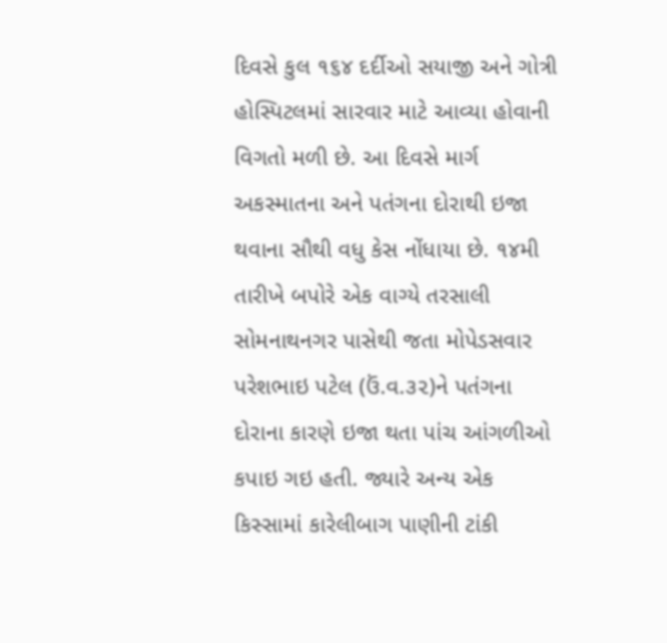દિવસે કુલ ૧૬૪ દર્દીઓ સયાજી અને ગોત્રી હોસ્પિટલમાં સારવાર માટે આવ્યા હોવાની વિગતો મળી છે. આ દિવસે માર્ગ અકસ્માતના અને પતંગના દોરાથી ઇજા થવાના સૌથી વધુ કેસ નોંધાયા છે. ૧૪મી તારીખે બપોરે એક વાગ્યે તરસાલી સોમનાથનગર પાસેથી જતા મોપેડસવાર પરેશભાઇ પટેલ (ઉં.વ.૩૨)ને પતંગના દોરાના કારણે ઇજા થતા પાંચ આંગળીઓ કપાઇ ગઇ હતી. જ્યારે અન્ય એક કિસ્સામાં કારેલીબાગ પાણીની ટાંકી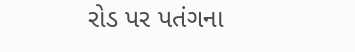રોડ પર પતંગના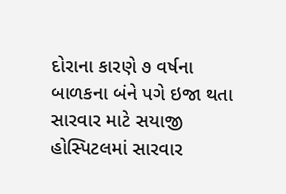દોરાના કારણે ૭ વર્ષના બાળકના બંને પગે ઇજા થતા સારવાર માટે સયાજી હોસ્પિટલમાં સારવાર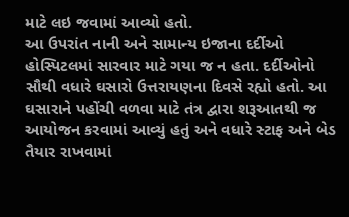માટે લઇ જવામાં આવ્યો હતો.
આ ઉપરાંત નાની અને સામાન્ય ઇજાના દર્દીઓ હોસ્પિટલમાં સારવાર માટે ગયા જ ન હતા. દર્દીઓનો સૌથી વધારે ઘસારો ઉત્તરાયણના દિવસે રહ્યો હતો. આ ઘસારાને પહોંચી વળવા માટે તંત્ર દ્વારા શરૂઆતથી જ આયોજન કરવામાં આવ્યું હતું અને વધારે સ્ટાફ અને બેડ તૈયાર રાખવામાં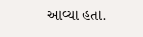આવ્યા હતા.